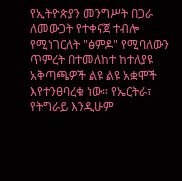የኢትዮጵያን መንግሥት በጋራ ለመውጋት የተቀናጀ ተብሎ የሚነገርለት "ፅምዶ" የሚባለውን ጥምረት በተመለከተ ከተለያዩ አቅጣጫዎች ልዩ ልዩ አቋሞች እየተንፀባረቁ ነው። የኤርትራ፣ የትግራይ እንዲሁም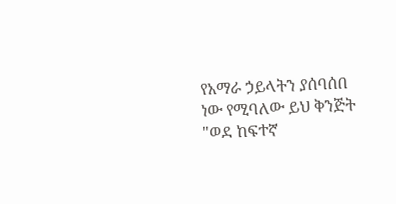የአማራ ኃይላትን ያሰባሰበ ነው የሚባለው ይህ ቅንጅት "ወደ ከፍተኛ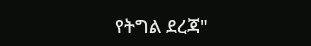የትግል ደረጃ"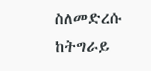ስለመድረሱ ከትግራይ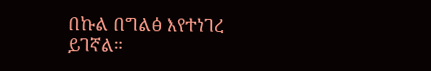በኩል በግልፅ እየተነገረ ይገኛል።